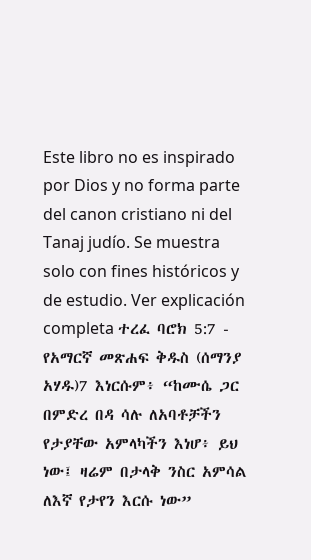Este libro no es inspirado por Dios y no forma parte del canon cristiano ni del Tanaj judío. Se muestra solo con fines históricos y de estudio. Ver explicación completa ተረፈ ባሮክ 5:7 - የአማርኛ መጽሐፍ ቅዱስ (ሰማንያ አሃዱ)7 እነርሱም፥ “ከሙሴ ጋር በምድረ በዳ ሳሉ ለአባቶቻችን የታያቸው አምላካችን እነሆ፥ ይህ ነው፤ ዛሬም በታላቅ ንስር አምሳል ለእኛ የታየን እርሱ ነው”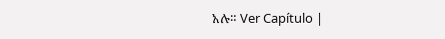አሉ። Ver Capítulo |